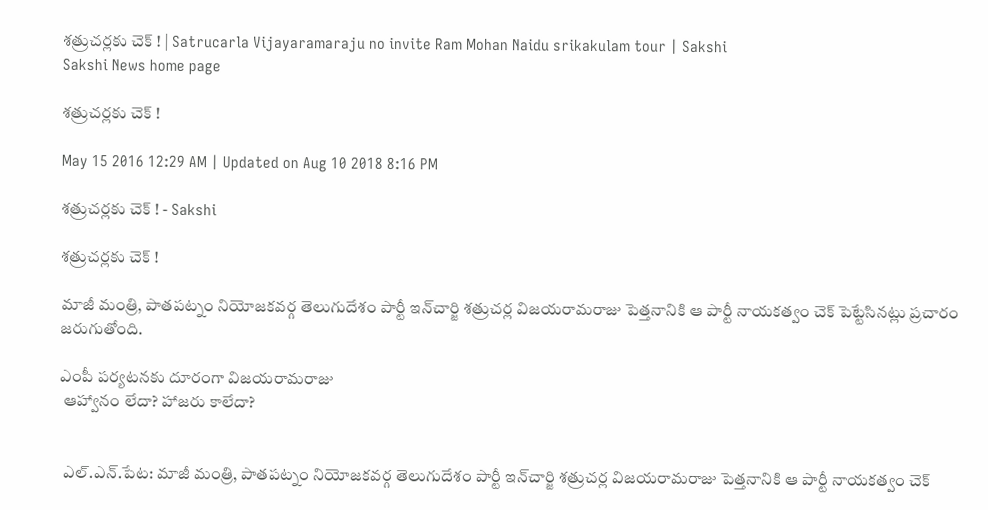శత్రుచర్లకు చెక్ ! | Satrucarla Vijayaramaraju no invite Ram Mohan Naidu srikakulam tour | Sakshi
Sakshi News home page

శత్రుచర్లకు చెక్ !

May 15 2016 12:29 AM | Updated on Aug 10 2018 8:16 PM

శత్రుచర్లకు చెక్ ! - Sakshi

శత్రుచర్లకు చెక్ !

మాజీ మంత్రి, పాతపట్నం నియోజకవర్గ తెలుగుదేశం పార్టీ ఇన్‌చార్జి శత్రుచర్ల విజయరామరాజు పెత్తనానికి ఆ పార్టీ నాయకత్వం చెక్ పెట్టేసినట్లు ప్రచారం జరుగుతోంది.

ఎంపీ పర్యటనకు దూరంగా విజయరామరాజు
 ఆహ్వానం లేదా? హాజరు కాలేదా?


 ఎల్.ఎన్.పేట: మాజీ మంత్రి, పాతపట్నం నియోజకవర్గ తెలుగుదేశం పార్టీ ఇన్‌చార్జి శత్రుచర్ల విజయరామరాజు పెత్తనానికి ఆ పార్టీ నాయకత్వం చెక్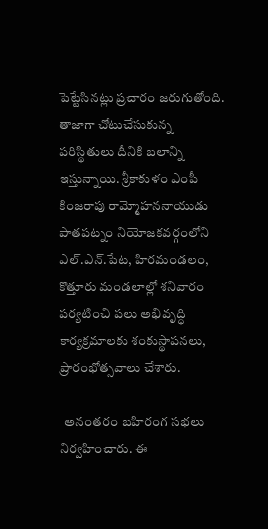పెట్టేసినట్లు ప్రచారం జరుగుతోంది. తాజాగా చోటుచేసుకున్న పరిస్థితులు దీనికి బలాన్ని ఇస్తున్నాయి. శ్రీకాకుళం ఎంపీ కింజరాపు రామ్మోహననాయుడు పాతపట్నం నియోజకవర్గంలోని ఎల్.ఎన్.పేట, హిరమండలం, కొత్తూరు మండలాల్లో శనివారం పర్యటించి పలు అభివృద్ధి కార్యక్రమాలకు శంకుస్థాపనలు, ప్రారంభోత్సవాలు చేశారు.

  అనంతరం బహిరంగ సభలు నిర్వహించారు. ఈ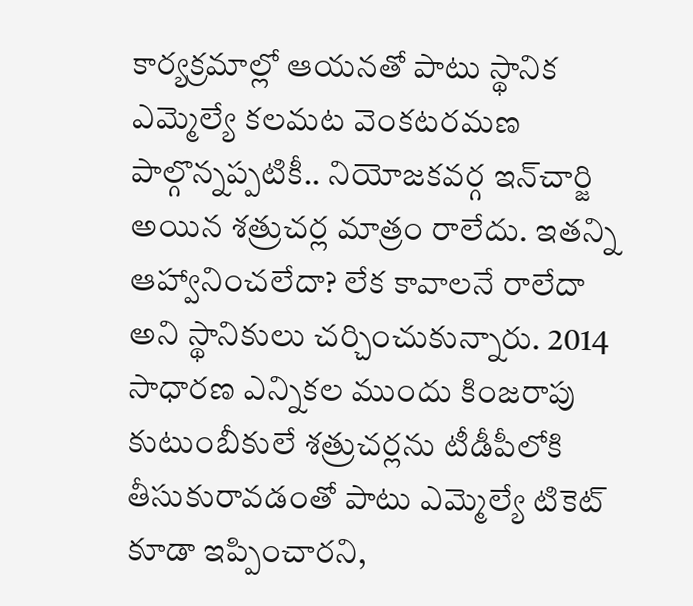కార్యక్రమాల్లో ఆయనతో పాటు స్థానిక ఎమ్మెల్యే కలమట వెంకటరమణ పాల్గొన్నప్పటికీ.. నియోజకవర్గ ఇన్‌చార్జి అయిన శత్రుచర్ల మాత్రం రాలేదు. ఇతన్ని ఆహ్వానించలేదా? లేక కావాలనే రాలేదా అని స్థానికులు చర్చించుకున్నారు. 2014 సాధారణ ఎన్నికల ముందు కింజరాపు కుటుంబీకులే శత్రుచర్లను టీడీపీలోకి తీసుకురావడంతో పాటు ఎమ్మెల్యే టికెట్ కూడా ఇప్పించారని,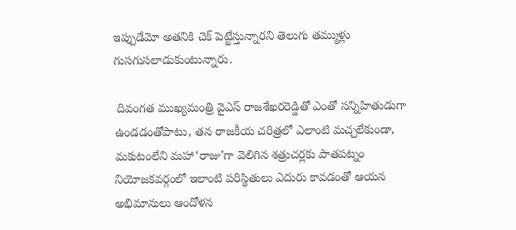ఇప్పుడేమో అతనికి చెక్ పెట్టేస్తున్నారని తెలుగు తమ్ముళ్లు గుసగుసలాడుకుంటున్నారు.

 దివంగత ముఖ్యమంత్రి వైఎస్ రాజశేఖరరెడ్డితో ఎంతో సన్నిహితుడుగా ఉండడంతోపాటు, తన రాజకీయ చరిత్రలో ఎలాంటి మచ్చలేకుండా, మకుటంలేని మహా‘రాజు’గా వెలిగిన శత్రుచర్లకు పాతపట్నం నియోజకవర్గంలో ఇలాంటి పరిస్థితులు ఎదురు కావడంతో ఆయన అభిమానులు ఆందోళన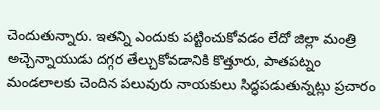చెందుతున్నారు. ఇతన్ని ఎందుకు పట్టించుకోవడం లేదో జిల్లా మంత్రి అచ్చెన్నాయుడు దగ్గర తేల్చుకోవడానికి కొత్తూరు, పాతపట్నం మండలాలకు చెందిన పలువురు నాయకులు సిద్ధపడుతున్నట్లు ప్రచారం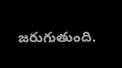జరుగుతుంది.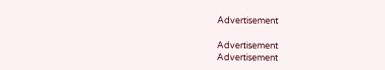Advertisement

Advertisement
Advertisement